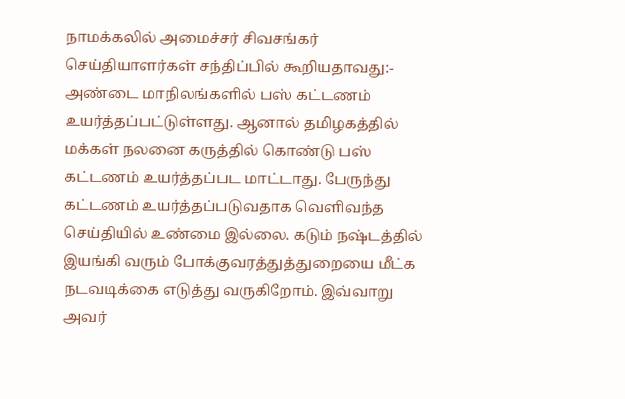நாமக்கலில் அமைச்சர் சிவசங்கர் செய்தியாளர்கள் சந்திப்பில் கூறியதாவது:- அண்டை மாநிலங்களில் பஸ் கட்டணம் உயர்த்தப்பட்டுள்ளது. ஆனால் தமிழகத்தில் மக்கள் நலனை கருத்தில் கொண்டு பஸ் கட்டணம் உயர்த்தப்பட மாட்டாது. பேருந்து கட்டணம் உயர்த்தப்படுவதாக வெளிவந்த செய்தியில் உண்மை இல்லை. கடும் நஷ்டத்தில் இயங்கி வரும் போக்குவரத்துத்துறையை மீட்க நடவடிக்கை எடுத்து வருகிறோம். இவ்வாறு அவர்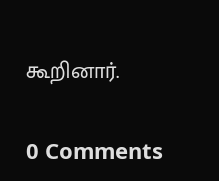கூறினார்.


0 Comments